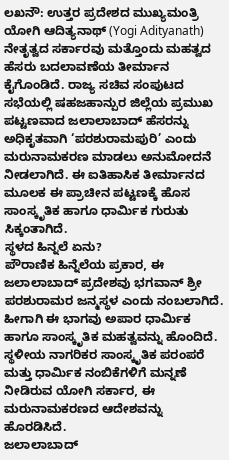ಲಖನೌ: ಉತ್ತರ ಪ್ರದೇಶದ ಮುಖ್ಯಮಂತ್ರಿ ಯೋಗಿ ಆದಿತ್ಯನಾಥ್ (Yogi Adityanath) ನೇತೃತ್ವದ ಸರ್ಕಾರವು ಮತ್ತೊಂದು ಮಹತ್ವದ ಹೆಸರು ಬದಲಾವಣೆಯ ತೀರ್ಮಾನ ಕೈಗೊಂಡಿದೆ. ರಾಜ್ಯ ಸಚಿವ ಸಂಪುಟದ ಸಭೆಯಲ್ಲಿ ಷಹಜಹಾನ್ಪುರ ಜಿಲ್ಲೆಯ ಪ್ರಮುಖ ಪಟ್ಟಣವಾದ ಜಲಾಲಾಬಾದ್ ಹೆಸರನ್ನು ಅಧಿಕೃತವಾಗಿ ‘ಪರಶುರಾಮಪುರಿ’ ಎಂದು ಮರುನಾಮಕರಣ ಮಾಡಲು ಅನುಮೋದನೆ ನೀಡಲಾಗಿದೆ. ಈ ಐತಿಹಾಸಿಕ ತೀರ್ಮಾನದ ಮೂಲಕ ಈ ಪ್ರಾಚೀನ ಪಟ್ಟಣಕ್ಕೆ ಹೊಸ ಸಾಂಸ್ಕೃತಿಕ ಹಾಗೂ ಧಾರ್ಮಿಕ ಗುರುತು ಸಿಕ್ಕಂತಾಗಿದೆ.
ಸ್ಥಳದ ಹಿನ್ನಲೆ ಏನು?
ಪೌರಾಣಿಕ ಹಿನ್ನೆಲೆಯ ಪ್ರಕಾರ, ಈ ಜಲಾಲಾಬಾದ್ ಪ್ರದೇಶವು ಭಗವಾನ್ ಶ್ರೀ ಪರಶುರಾಮರ ಜನ್ಮಸ್ಥಳ ಎಂದು ನಂಬಲಾಗಿದೆ. ಹೀಗಾಗಿ ಈ ಭಾಗವು ಅಪಾರ ಧಾರ್ಮಿಕ ಹಾಗೂ ಸಾಂಸ್ಕೃತಿಕ ಮಹತ್ವವನ್ನು ಹೊಂದಿದೆ. ಸ್ಥಳೀಯ ನಾಗರಿಕರ ಸಾಂಸ್ಕೃತಿಕ ಪರಂಪರೆ ಮತ್ತು ಧಾರ್ಮಿಕ ನಂಬಿಕೆಗಳಿಗೆ ಮನ್ನಣೆ ನೀಡಿರುವ ಯೋಗಿ ಸರ್ಕಾರ, ಈ ಮರುನಾಮಕರಣದ ಆದೇಶವನ್ನು ಹೊರಡಿಸಿದೆ.
ಜಲಾಲಾಬಾದ್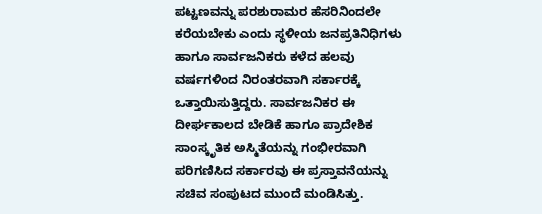ಪಟ್ಟಣವನ್ನು ಪರಶುರಾಮರ ಹೆಸರಿನಿಂದಲೇ ಕರೆಯಬೇಕು ಎಂದು ಸ್ಥಳೀಯ ಜನಪ್ರತಿನಿಧಿಗಳು ಹಾಗೂ ಸಾರ್ವಜನಿಕರು ಕಳೆದ ಹಲವು ವರ್ಷಗಳಿಂದ ನಿರಂತರವಾಗಿ ಸರ್ಕಾರಕ್ಕೆ ಒತ್ತಾಯಿಸುತ್ತಿದ್ದರು. ಸಾರ್ವಜನಿಕರ ಈ ದೀರ್ಘಕಾಲದ ಬೇಡಿಕೆ ಹಾಗೂ ಪ್ರಾದೇಶಿಕ ಸಾಂಸ್ಕೃತಿಕ ಅಸ್ಮಿತೆಯನ್ನು ಗಂಭೀರವಾಗಿ ಪರಿಗಣಿಸಿದ ಸರ್ಕಾರವು ಈ ಪ್ರಸ್ತಾವನೆಯನ್ನು ಸಚಿವ ಸಂಪುಟದ ಮುಂದೆ ಮಂಡಿಸಿತ್ತು.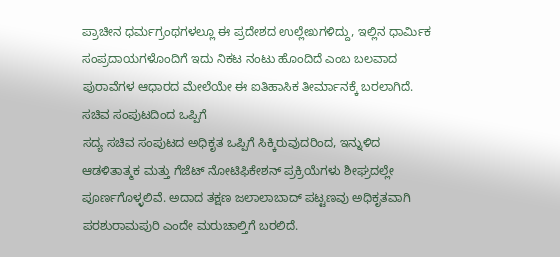ಪ್ರಾಚೀನ ಧರ್ಮಗ್ರಂಥಗಳಲ್ಲೂ ಈ ಪ್ರದೇಶದ ಉಲ್ಲೇಖಗಳಿದ್ದು, ಇಲ್ಲಿನ ಧಾರ್ಮಿಕ ಸಂಪ್ರದಾಯಗಳೊಂದಿಗೆ ಇದು ನಿಕಟ ನಂಟು ಹೊಂದಿದೆ ಎಂಬ ಬಲವಾದ ಪುರಾವೆಗಳ ಆಧಾರದ ಮೇಲೆಯೇ ಈ ಐತಿಹಾಸಿಕ ತೀರ್ಮಾನಕ್ಕೆ ಬರಲಾಗಿದೆ.
ಸಚಿವ ಸಂಪುಟದಿಂದ ಒಪ್ಪಿಗೆ
ಸದ್ಯ ಸಚಿವ ಸಂಪುಟದ ಅಧಿಕೃತ ಒಪ್ಪಿಗೆ ಸಿಕ್ಕಿರುವುದರಿಂದ, ಇನ್ನುಳಿದ ಆಡಳಿತಾತ್ಮಕ ಮತ್ತು ಗೆಜೆಟ್ ನೋಟಿಫಿಕೇಶನ್ ಪ್ರಕ್ರಿಯೆಗಳು ಶೀಘ್ರದಲ್ಲೇ ಪೂರ್ಣಗೊಳ್ಳಲಿವೆ. ಅದಾದ ತಕ್ಷಣ ಜಲಾಲಾಬಾದ್ ಪಟ್ಟಣವು ಅಧಿಕೃತವಾಗಿ ಪರಶುರಾಮಪುರಿ ಎಂದೇ ಮರುಚಾಲ್ತಿಗೆ ಬರಲಿದೆ.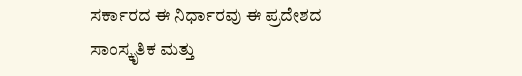ಸರ್ಕಾರದ ಈ ನಿರ್ಧಾರವು ಈ ಪ್ರದೇಶದ ಸಾಂಸ್ಕೃತಿಕ ಮತ್ತು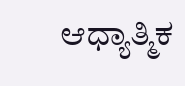ಆಧ್ಯಾತ್ಮಿಕ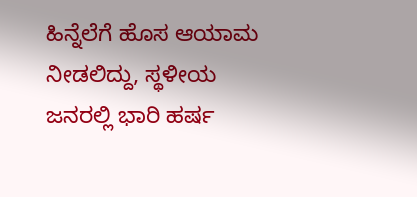ಹಿನ್ನೆಲೆಗೆ ಹೊಸ ಆಯಾಮ ನೀಡಲಿದ್ದು, ಸ್ಥಳೀಯ ಜನರಲ್ಲಿ ಭಾರಿ ಹರ್ಷ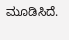ಮೂಡಿಸಿದೆ.